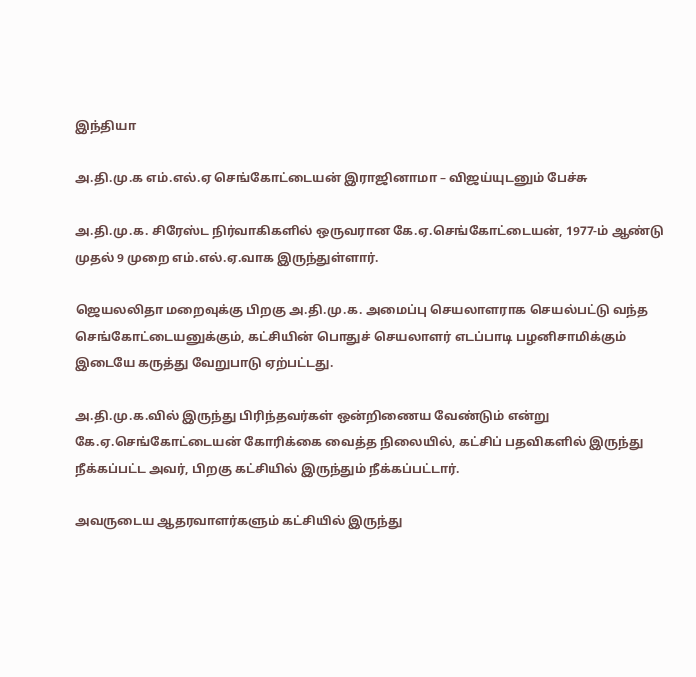இந்தியா

அ.தி.மு.க எம்.எல்.ஏ செங்கோட்டையன் இராஜினாமா – விஜய்யுடனும் பேச்சு

அ.தி.மு.க. சிரேஸ்ட நிர்வாகிகளில் ஒருவரான கே.ஏ.செங்கோட்டையன், 1977-ம் ஆண்டு முதல் 9 முறை எம்.எல்.ஏ.வாக இருந்துள்ளார்.

ஜெயலலிதா மறைவுக்கு பிறகு அ.தி.மு.க. அமைப்பு செயலாளராக செயல்பட்டு வந்த செங்கோட்டையனுக்கும், கட்சியின் பொதுச் செயலாளர் எடப்பாடி பழனிசாமிக்கும் இடையே கருத்து வேறுபாடு ஏற்பட்டது.

அ.தி.மு.க.வில் இருந்து பிரிந்தவர்கள் ஒன்றிணைய வேண்டும் என்று கே.ஏ.செங்கோட்டையன் கோரிக்கை வைத்த நிலையில், கட்சிப் பதவிகளில் இருந்து நீக்கப்பட்ட அவர், பிறகு கட்சியில் இருந்தும் நீக்கப்பட்டார்.

அவருடைய ஆதரவாளர்களும் கட்சியில் இருந்து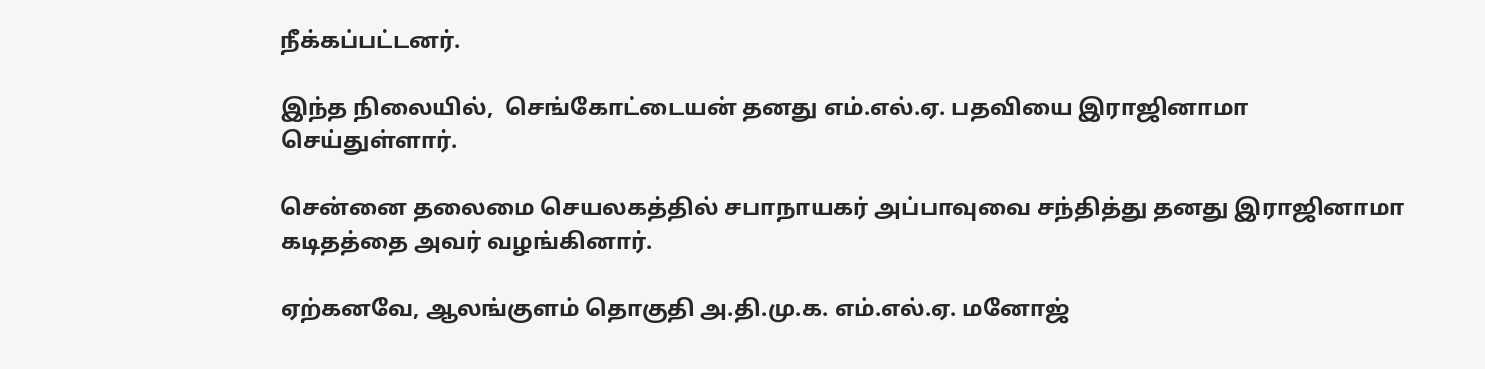நீக்கப்பட்டனர்.

இந்த நிலையில்,  செங்கோட்டையன் தனது எம்.எல்.ஏ. பதவியை இராஜினாமா செய்துள்ளார்.

சென்னை தலைமை செயலகத்தில் சபாநாயகர் அப்பாவுவை சந்தித்து தனது இராஜினாமா கடிதத்தை அவர் வழங்கினார்.

ஏற்கனவே, ஆலங்குளம் தொகுதி அ.தி.மு.க. எம்.எல்.ஏ. மனோஜ்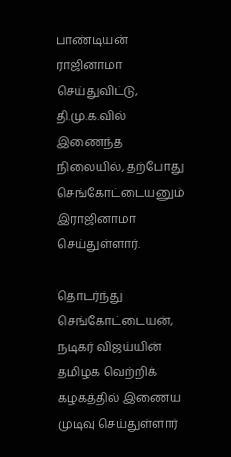பாண்டியன் ராஜினாமா செய்துவிட்டு, தி.மு.க.வில் இணைந்த நிலையில், தற்போது செங்கோட்டையனும் இராஜினாமா செய்துள்ளார்.

தொடர்ந்து செங்கோட்டையன், நடிகர் விஜய்யின் தமிழக வெற்றிக் கழகத்தில் இணைய முடிவு செய்துள்ளார்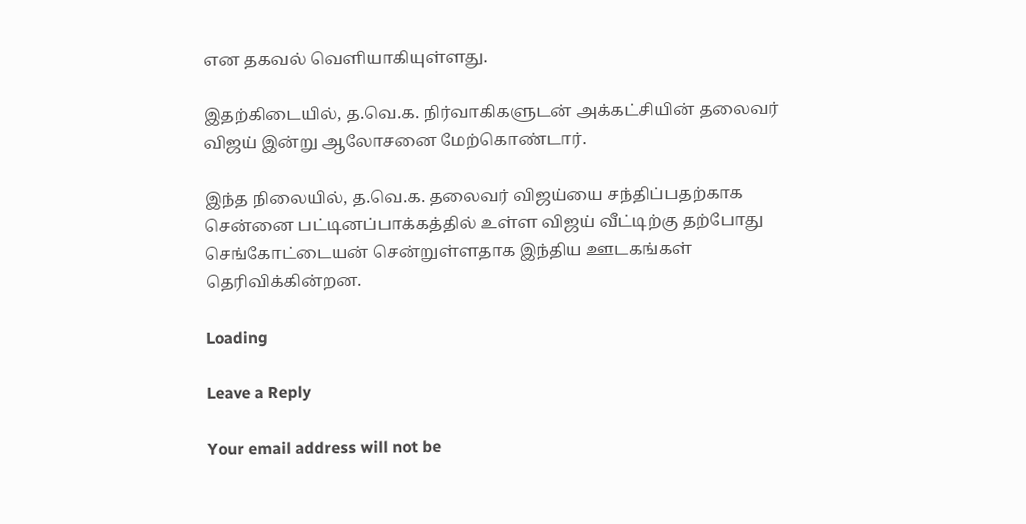என தகவல் வெளியாகியுள்ளது.

இதற்கிடையில், த.வெ.க. நிர்வாகிகளுடன் அக்கட்சியின் தலைவர் விஜய் இன்று ஆலோசனை மேற்கொண்டார்.

இந்த நிலையில், த.வெ.க. தலைவர் விஜய்யை சந்திப்பதற்காக சென்னை பட்டினப்பாக்கத்தில் உள்ள விஜய் வீட்டிற்கு தற்போது செங்கோட்டையன் சென்றுள்ளதாக இந்திய ஊடகங்கள் தெரிவிக்கின்றன.

Loading

Leave a Reply

Your email address will not be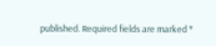published. Required fields are marked *